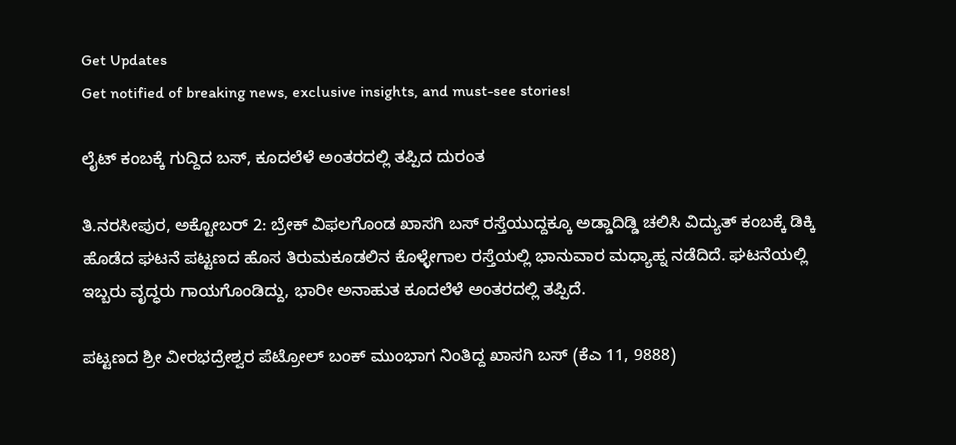Get Updates
Get notified of breaking news, exclusive insights, and must-see stories!

ಲೈಟ್ ಕಂಬಕ್ಕೆ ಗುದ್ದಿದ ಬಸ್, ಕೂದಲೆಳೆ ಅಂತರದಲ್ಲಿ ತಪ್ಪಿದ ದುರಂತ

ತಿ.ನರಸೀಪುರ, ಅಕ್ಟೋಬರ್ 2: ಬ್ರೇಕ್ ವಿಫಲಗೊಂಡ ಖಾಸಗಿ ಬಸ್ ರಸ್ತೆಯುದ್ದಕ್ಕೂ ಅಡ್ಡಾದಿಡ್ಡಿ ಚಲಿಸಿ ವಿದ್ಯುತ್ ಕಂಬಕ್ಕೆ ಡಿಕ್ಕಿ ಹೊಡೆದ ಘಟನೆ ಪಟ್ಟಣದ ಹೊಸ ತಿರುಮಕೂಡಲಿನ ಕೊಳ್ಳೇಗಾಲ ರಸ್ತೆಯಲ್ಲಿ ಭಾನುವಾರ ಮಧ್ಯಾಹ್ನ ನಡೆದಿದೆ. ಘಟನೆಯಲ್ಲಿ ಇಬ್ಬರು ವೃದ್ಧರು ಗಾಯಗೊಂಡಿದ್ದು, ಭಾರೀ ಅನಾಹುತ ಕೂದಲೆಳೆ ಅಂತರದಲ್ಲಿ ತಪ್ಪಿದೆ.

ಪಟ್ಟಣದ ಶ್ರೀ ವೀರಭದ್ರೇಶ್ವರ ಪೆಟ್ರೋಲ್ ಬಂಕ್ ಮುಂಭಾಗ ನಿಂತಿದ್ದ ಖಾಸಗಿ ಬಸ್ (ಕೆಎ 11, 9888)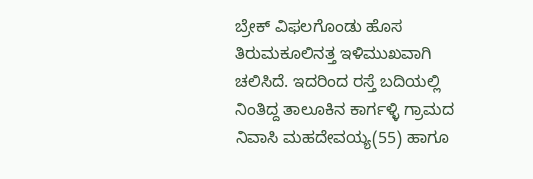ಬ್ರೇಕ್ ವಿಫಲಗೊಂಡು ಹೊಸ ತಿರುಮಕೂಲಿನತ್ತ ಇಳಿಮುಖವಾಗಿ ಚಲಿಸಿದೆ. ಇದರಿಂದ ರಸ್ತೆ ಬದಿಯಲ್ಲಿ ನಿಂತಿದ್ದ ತಾಲೂಕಿನ ಕಾರ್ಗಳ್ಳಿ ಗ್ರಾಮದ ನಿವಾಸಿ ಮಹದೇವಯ್ಯ(55) ಹಾಗೂ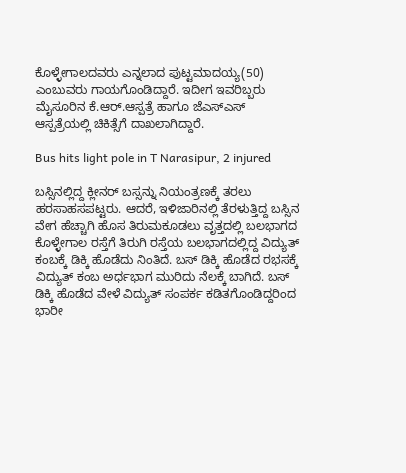ಕೊಳ್ಳೇಗಾಲದವರು ಎನ್ನಲಾದ ಪುಟ್ಟಮಾದಯ್ಯ(50) ಎಂಬುವರು ಗಾಯಗೊಂಡಿದ್ದಾರೆ. ಇದೀಗ ಇವರಿಬ್ಬರು ಮೈಸೂರಿನ ಕೆ.ಆರ್.ಆಸ್ಪತ್ರೆ ಹಾಗೂ ಜೆಎಸ್‍ಎಸ್ ಆಸ್ಪತ್ರೆಯಲ್ಲಿ ಚಿಕಿತ್ಸೆಗೆ ದಾಖಲಾಗಿದ್ದಾರೆ.

Bus hits light pole in T Narasipur, 2 injured

ಬಸ್ಸಿನಲ್ಲಿದ್ದ ಕ್ಲೀನರ್ ಬಸ್ಸನ್ನು ನಿಯಂತ್ರಣಕ್ಕೆ ತರಲು ಹರಸಾಹಸಪಟ್ಟರು. ಆದರೆ, ಇಳಿಜಾರಿನಲ್ಲಿ ತೆರಳುತ್ತಿದ್ದ ಬಸ್ಸಿನ ವೇಗ ಹೆಚ್ಚಾಗಿ ಹೊಸ ತಿರುಮಕೂಡಲು ವೃತ್ತದಲ್ಲಿ ಬಲಭಾಗದ ಕೊಳ್ಳೇಗಾಲ ರಸ್ತೆಗೆ ತಿರುಗಿ ರಸ್ತೆಯ ಬಲಭಾಗದಲ್ಲಿದ್ದ ವಿದ್ಯುತ್ ಕಂಬಕ್ಕೆ ಡಿಕ್ಕಿ ಹೊಡೆದು ನಿಂತಿದೆ. ಬಸ್ ಡಿಕ್ಕಿ ಹೊಡೆದ ರಭಸಕ್ಕೆ ವಿದ್ಯುತ್ ಕಂಬ ಅರ್ಧಭಾಗ ಮುರಿದು ನೆಲಕ್ಕೆ ಬಾಗಿದೆ. ಬಸ್ ಡಿಕ್ಕಿ ಹೊಡೆದ ವೇಳೆ ವಿದ್ಯುತ್ ಸಂಪರ್ಕ ಕಡಿತಗೊಂಡಿದ್ದರಿಂದ ಭಾರೀ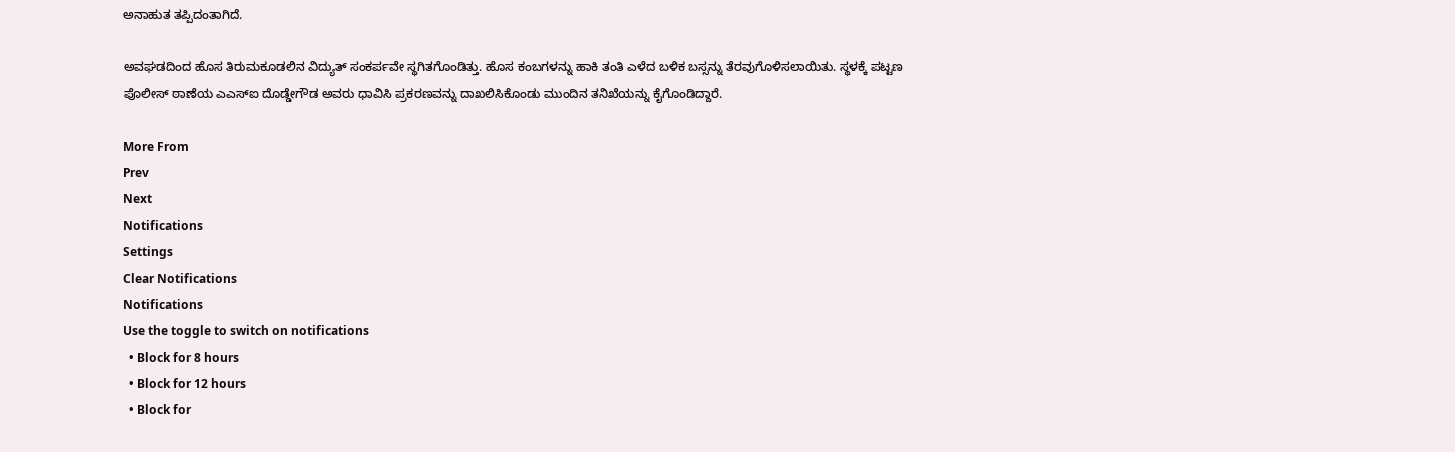ಅನಾಹುತ ತಪ್ಪಿದಂತಾಗಿದೆ.

ಅವಘಡದಿಂದ ಹೊಸ ತಿರುಮಕೂಡಲಿನ ವಿದ್ಯುತ್ ಸಂಕರ್ಪವೇ ಸ್ಥಗಿತಗೊಂಡಿತ್ತು. ಹೊಸ ಕಂಬಗಳನ್ನು ಹಾಕಿ ತಂತಿ ಎಳೆದ ಬಳಿಕ ಬಸ್ಸನ್ನು ತೆರವುಗೊಳಿಸಲಾಯಿತು. ಸ್ಥಳಕ್ಕೆ ಪಟ್ಟಣ ಪೊಲೀಸ್ ಠಾಣೆಯ ಎಎಸ್‍ಐ ದೊಡ್ಡೇಗೌಡ ಅವರು ಧಾವಿಸಿ ಪ್ರಕರಣವನ್ನು ದಾಖಲಿಸಿಕೊಂಡು ಮುಂದಿನ ತನಿಖೆಯನ್ನು ಕೈಗೊಂಡಿದ್ದಾರೆ.

More From
Prev
Next
Notifications
Settings
Clear Notifications
Notifications
Use the toggle to switch on notifications
  • Block for 8 hours
  • Block for 12 hours
  • Block for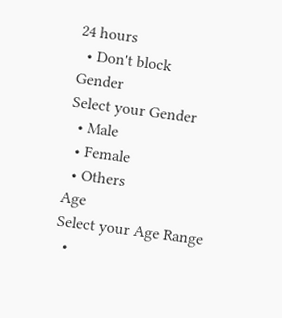24 hours
  • Don't block
Gender
Select your Gender
  • Male
  • Female
  • Others
Age
Select your Age Range
  •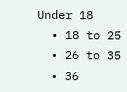Under 18
  • 18 to 25
  • 26 to 35
  • 36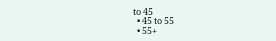to 45
  • 45 to 55
  • 55+